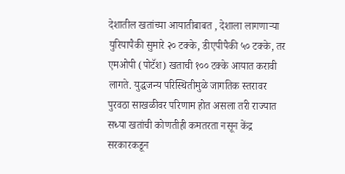देशातील खतांच्या आयातीबाबत , देशाला लागणाऱ्या युरियापैकी सुमारे २० टक्के, डीएपीपैकी ५० टक्के, तर एमओपी (पोटॅश) खताची १०० टक्के आयात करावी लागते. युद्धजन्य परिस्थितीमुळे जागतिक स्तरावर पुरवठा साखळीवर परिणाम होत असला तरी राज्यात सध्या खतांची कोणतीही कमतरता नसून केंद्र सरकारकडून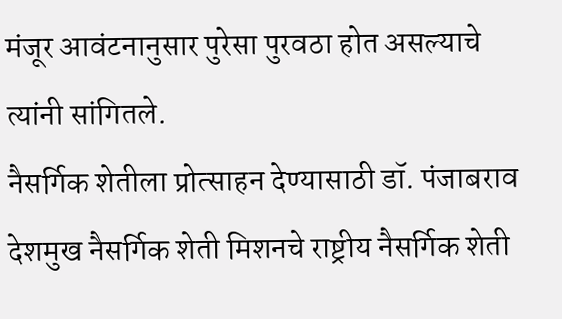मंजूर आवंटनानुसार पुरेसा पुरवठा होत असल्याचे त्यांनी सांगितले.
नैसर्गिक शेतीला प्रोत्साहन देण्यासाठी डॉ. पंजाबराव देशमुख नैसर्गिक शेती मिशनचे राष्ट्रीय नैसर्गिक शेती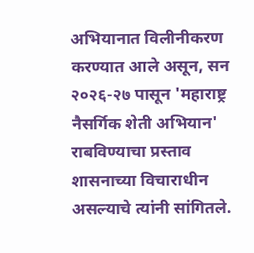अभियानात विलीनीकरण करण्यात आले असून, सन २०२६-२७ पासून 'महाराष्ट्र नैसर्गिक शेती अभियान' राबविण्याचा प्रस्ताव शासनाच्या विचाराधीन असल्याचे त्यांनी सांगितले.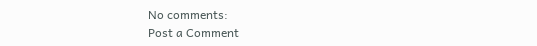No comments:
Post a Comment